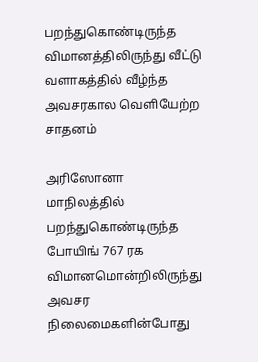பறந்துகொண்டிருந்த விமானத்திலிருந்து வீட்டு வளாகத்தில் வீழ்ந்த அவசரகால வெளியேற்ற சாதனம்

அரிஸோனா மாநிலத்தில் பறந்துகொண்டிருந்த போயிங் 767 ரக விமானமொன்றிலிருந்து அவசர நிலைமைகளின்போது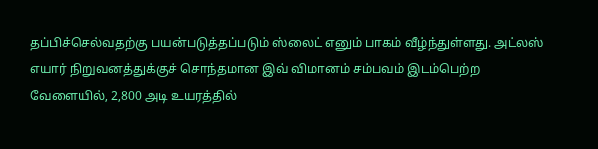தப்பிச்செல்வதற்கு பயன்படுத்தப்படும் ஸ்லைட் எனும் பாகம் வீழ்ந்துள்ளது. அட்லஸ் எயார் நிறுவனத்துக்குச் சொந்தமான இவ் விமானம் சம்பவம் இடம்பெற்ற வேளையில், 2,800 அடி உயரத்தில்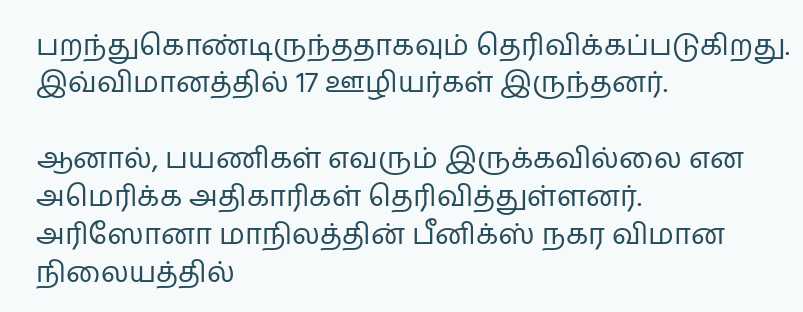பறந்துகொண்டிருந்ததாகவும் தெரிவிக்கப்படுகிறது. இவ்விமானத்தில் 17 ஊழியர்கள் இருந்தனர்.

ஆனால், பயணிகள் எவரும் இருக்கவில்லை என அமெரிக்க அதிகாரிகள் தெரிவித்துள்ளனர். அரிஸோனா மாநிலத்தின் பீனிக்ஸ் நகர விமான நிலையத்தில்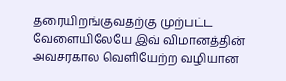தரையிறங்குவதற்கு முற்பட்ட வேளையிலேயே இவ் விமானத்தின் அவசரகால வெளியேற்ற வழியான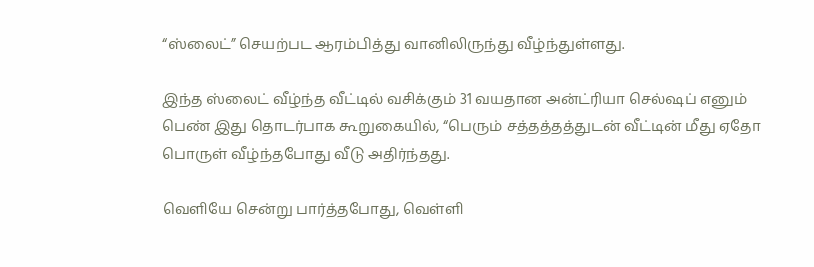“ஸ்லைட்” செயற்பட ஆரம்பித்து வானிலிருந்து வீழ்ந்துள்ளது.

இந்த ஸ்லைட் வீழ்ந்த வீட்டில் வசிக்கும் 31 வயதான அன்ட்ரியா செல்ஷப் எனும் பெண் இது தொடர்பாக கூறுகையில், “பெரும் சத்தத்தத்துடன் வீட்டின் மீது ஏதோ பொருள் வீழ்ந்தபோது வீடு அதிர்ந்தது.

வெளியே சென்று பார்த்தபோது, வெள்ளி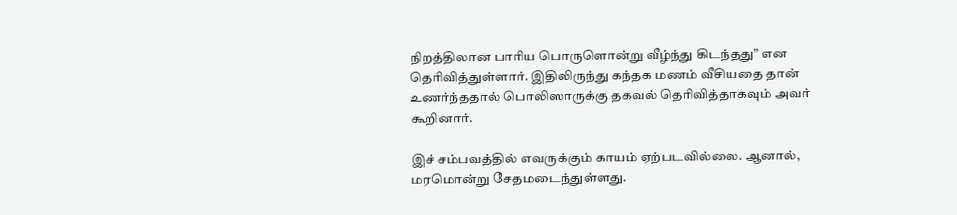நிறத்திலான பாரிய பொருளொன்று வீழ்ந்து கிடந்தது” என தெரிவித்துள்ளார். இதிலிருந்து கந்தக மணம் வீசியதை தான் உணர்ந்ததால் பொலிஸாருக்கு தகவல் தெரிவித்தாகவும் அவர் கூறினார்.

இச் சம்பவத்தில் எவருக்கும் காயம் ஏற்படவில்லை. ஆனால், மரமொன்று சேதமடைந்துள்ளது.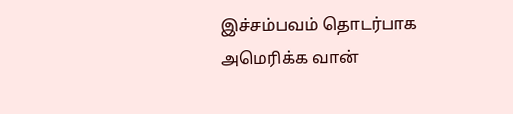இச்சம்பவம் தொடர்பாக அமெரிக்க வான்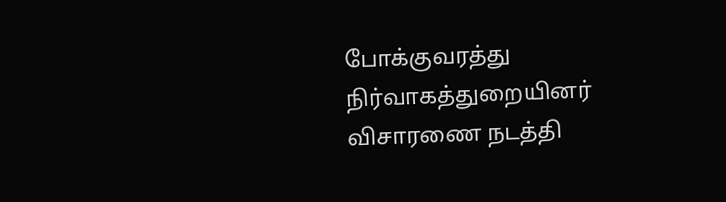போக்குவரத்து நிர்வாகத்துறையினர் விசாரணை நடத்தி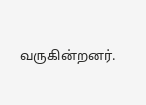வருகின்றனர்.